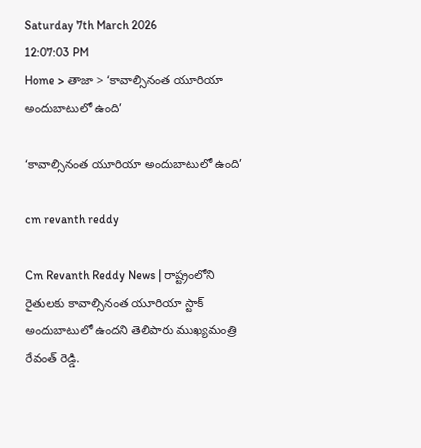Saturday 7th March 2026
12:07:03 PM
Home > తాజా > ‘కావాల్సినంత యూరియా అందుబాటులో ఉంది’

‘కావాల్సినంత యూరియా అందుబాటులో ఉంది’

cm revanth reddy

Cm Revanth Reddy News | రాష్ట్రంలోని రైతులకు కావాల్సినంత యూరియా స్టాక్ అందుబాటులో ఉందని తెలిపారు ముఖ్యమంత్రి రేవంత్ రెడ్డి.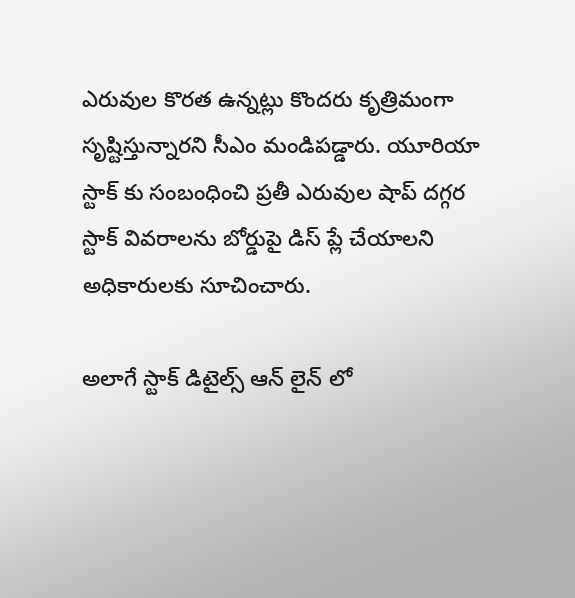ఎరువుల కొరత ఉన్నట్లు కొందరు కృత్రిమంగా సృష్టిస్తున్నారని సీఎం మండిపడ్డారు. యూరియా స్టాక్ కు సంబంధించి ప్రతీ ఎరువుల షాప్ దగ్గర స్టాక్ వివరాలను బోర్డుపై డిస్ ప్లే చేయాలని అధికారులకు సూచించారు.

అలాగే స్టాక్ డిటైల్స్ ఆన్ లైన్ లో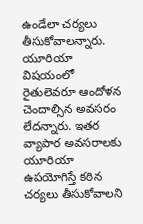ఉండేలా చర్యలు తీసుకోవాలన్నారు. యూరియా విషయంలో రైతులెవరూ ఆందోళన చెందాల్సిన అవసరం లేదన్నారు. ఇతర వ్యాపార అవసరాలకు యూరియా ఉపయోగిస్తే కఠిన చర్యలు తీసుకోవాలని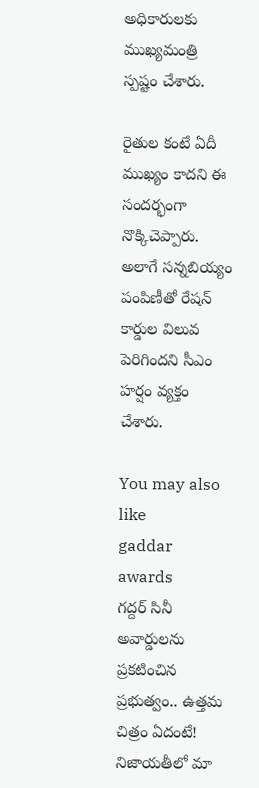అధికారులకు ముఖ్యమంత్రి స్పష్టం చేశారు.

రైతుల కంటే ఏదీ ముఖ్యం కాదని ఈ సందర్భంగా నొక్కిచెప్పారు. అలాగే సన్నబియ్యం పంపిణీతో రేషన్ కార్డుల విలువ పెరిగిందని సీఎం హర్షం వ్యక్తం చేశారు.

You may also like
gaddar awards
గద్దర్ సినీ అవార్డులను ప్రకటించిన ప్రభుత్వం.. ఉత్తమ చిత్రం ఏదంటే!
నిజాయతీలో మా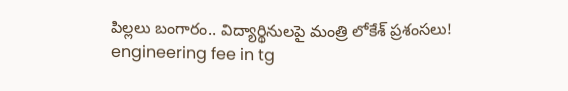పిల్లలు బంగారం.. విద్యార్థినులపై మంత్రి లోకేశ్ ప్రశంసలు!
engineering fee in tg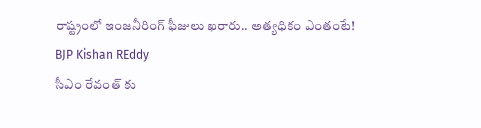రాష్ట్రంలో ఇంజనీరింగ్ ఫీజులు ఖరారు.. అత్యధికం ఎంతంటే!
BJP Kishan REddy
సీఎం రేవంత్ కు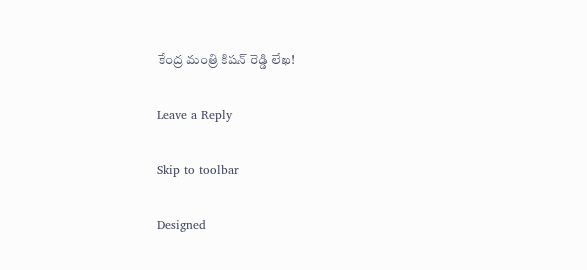కేంద్ర మంత్రి కిషన్ రెడ్డి లేఖ!

Leave a Reply

Skip to toolbar

Designed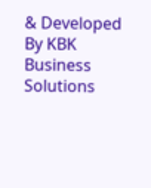& Developed By KBK Business Solutions